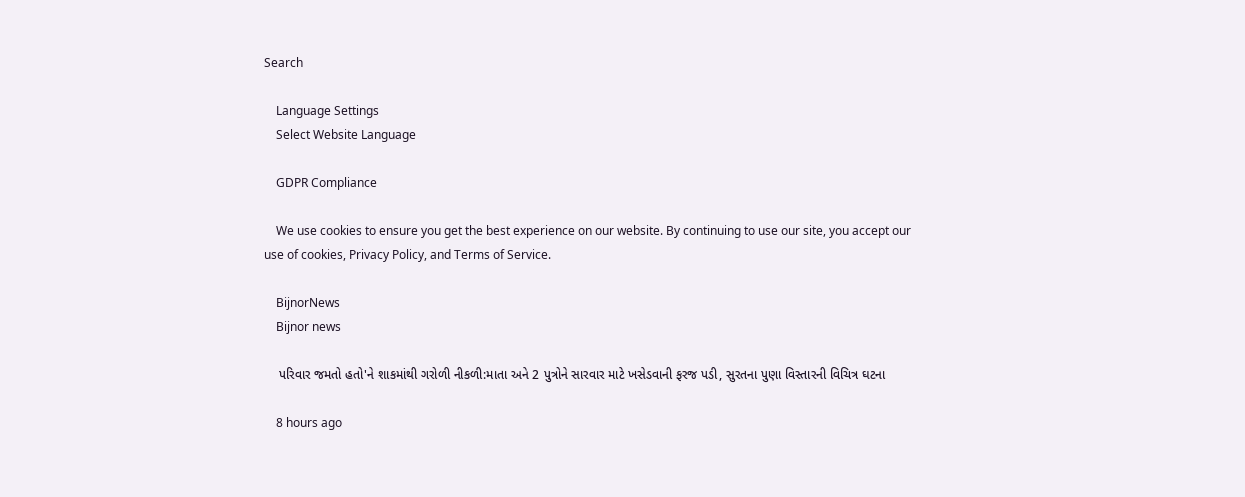Search

    Language Settings
    Select Website Language

    GDPR Compliance

    We use cookies to ensure you get the best experience on our website. By continuing to use our site, you accept our use of cookies, Privacy Policy, and Terms of Service.

    BijnorNews
    Bijnor news

    પરિવાર જમતો હતો'ને શાકમાંથી ગરોળી નીકળી:માતા અને 2 પુત્રોને સારવાર માટે ખસેડવાની ફરજ પડી, સુરતના પુણા વિસ્તારની વિચિત્ર ઘટના

    8 hours ago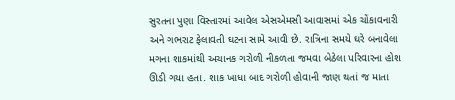સુરતના પુણા વિસ્તારમાં આવેલ એસએમસી આવાસમાં એક ચોંકાવનારી અને ગભરાટ ફેલાવતી ઘટના સામે આવી છે. રાત્રિના સમયે ઘરે બનાવેલા મગના શાકમાંથી અચાનક ગરોળી નીકળતા જમવા બેઠેલા પરિવારના હોશ ઊડી ગયા હતા. શાક ખાધા બાદ ગરોળી હોવાની જાણ થતાં જ માતા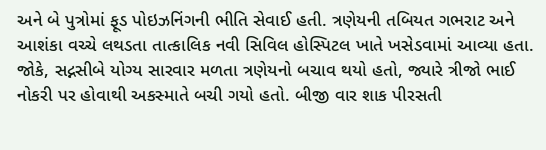અને બે પુત્રોમાં ફૂડ પોઇઝનિંગની ભીતિ સેવાઈ હતી. ત્રણેયની તબિયત ગભરાટ અને આશંકા વચ્ચે લથડતા તાત્કાલિક નવી સિવિલ હોસ્પિટલ ખાતે ખસેડવામાં આવ્યા હતા. જોકે, સદ્નસીબે યોગ્ય સારવાર મળતા ત્રણેયનો બચાવ થયો હતો, જ્યારે ત્રીજો ભાઈ નોકરી પર હોવાથી અકસ્માતે બચી ગયો હતો. બીજી વાર શાક પીરસતી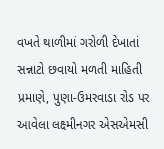વખતે થાળીમાં ગરોળી દેખાતાં સન્નાટો છવાયો મળતી માહિતી પ્રમાણે, પુણા-ઉમરવાડા રોડ પર આવેલા લક્ષ્મીનગર એસએમસી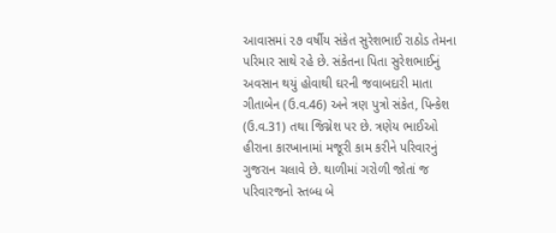આવાસમાં ૨૭ વર્ષીય સંકેત સુરેશભાઈ રાઠોડ તેમના પરિમાર સાથે રહે છે. સંકેતના પિતા સુરેશભાઈનું અવસાન થયું હોવાથી ઘરની જવાબદારી માતા ગીતાબેન (ઉ.વ.46) અને ત્રણ પુત્રો સંકેત, પિન્કેશ (ઉ.વ.31) તથા જિગ્નેશ પર છે. ત્રણેય ભાઈઓ હીરાના કારખાનામાં મજૂરી કામ કરીને પરિવારનું ગુજરાન ચલાવે છે. થાળીમાં ગરોળી જોતાં જ પરિવારજનો સ્તબ્ધ બે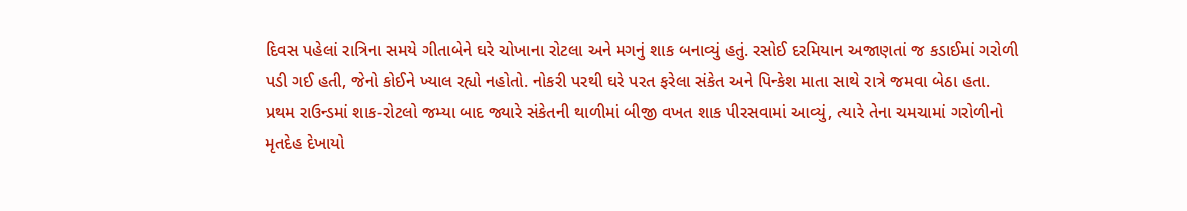દિવસ પહેલાં રાત્રિના સમયે ગીતાબેને ઘરે ચોખાના રોટલા અને મગનું શાક બનાવ્યું હતું. રસોઈ દરમિયાન અજાણતાં જ કડાઈમાં ગરોળી પડી ગઈ હતી, જેનો કોઈને ખ્યાલ રહ્યો નહોતો. નોકરી પરથી ઘરે પરત ફરેલા સંકેત અને પિન્કેશ માતા સાથે રાત્રે જમવા બેઠા હતા. પ્રથમ રાઉન્ડમાં શાક-રોટલો જમ્યા બાદ જ્યારે સંકેતની થાળીમાં બીજી વખત શાક પીરસવામાં આવ્યું, ત્યારે તેના ચમચામાં ગરોળીનો મૃતદેહ દેખાયો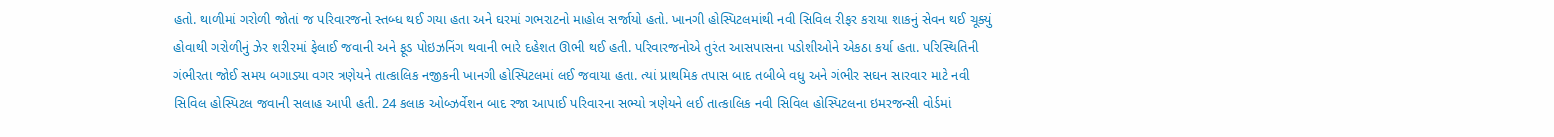હતો. થાળીમાં ગરોળી જોતાં જ પરિવારજનો સ્તબ્ધ થઈ ગયા હતા અને ઘરમાં ગભરાટનો માહોલ સર્જાયો હતો. ખાનગી હોસ્પિટલમાંથી નવી સિવિલ રીફર કરાયા શાકનું સેવન થઈ ચૂક્યું હોવાથી ગરોળીનું ઝેર શરીરમાં ફેલાઈ જવાની અને ફૂડ પોઇઝનિંગ થવાની ભારે દહેશત ઊભી થઈ હતી. પરિવારજનોએ તુરંત આસપાસના પડોશીઓને એકઠા કર્યા હતા. પરિસ્થિતિની ગંભીરતા જોઈ સમય બગાડ્યા વગર ત્રણેયને તાત્કાલિક નજીકની ખાનગી હોસ્પિટલમાં લઈ જવાયા હતા. ત્યાં પ્રાથમિક તપાસ બાદ તબીબે વધુ અને ગંભીર સઘન સારવાર માટે નવી સિવિલ હોસ્પિટલ જવાની સલાહ આપી હતી. 24 કલાક ઓબ્ઝર્વેશન બાદ રજા આપાઈ પરિવારના સભ્યો ત્રણેયને લઈ તાત્કાલિક નવી સિવિલ હોસ્પિટલના ઇમરજન્સી વોર્ડમાં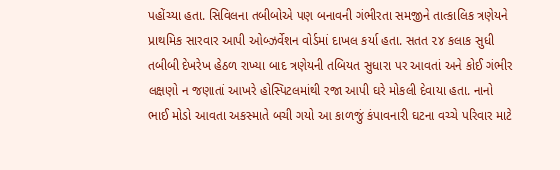પહોંચ્યા હતા. સિવિલના તબીબોએ પણ બનાવની ગંભીરતા સમજીને તાત્કાલિક ત્રણેયને પ્રાથમિક સારવાર આપી ઓબ્ઝર્વેશન વોર્ડમાં દાખલ કર્યા હતા. સતત ૨૪ કલાક સુધી તબીબી દેખરેખ હેઠળ રાખ્યા બાદ ત્રણેયની તબિયત સુધારા પર આવતાં અને કોઈ ગંભીર લક્ષણો ન જણાતાં આખરે હોસ્પિટલમાંથી રજા આપી ઘરે મોકલી દેવાયા હતા. નાનો ભાઈ મોડો આવતા અકસ્માતે બચી ગયો આ કાળજું કંપાવનારી ઘટના વચ્ચે પરિવાર માટે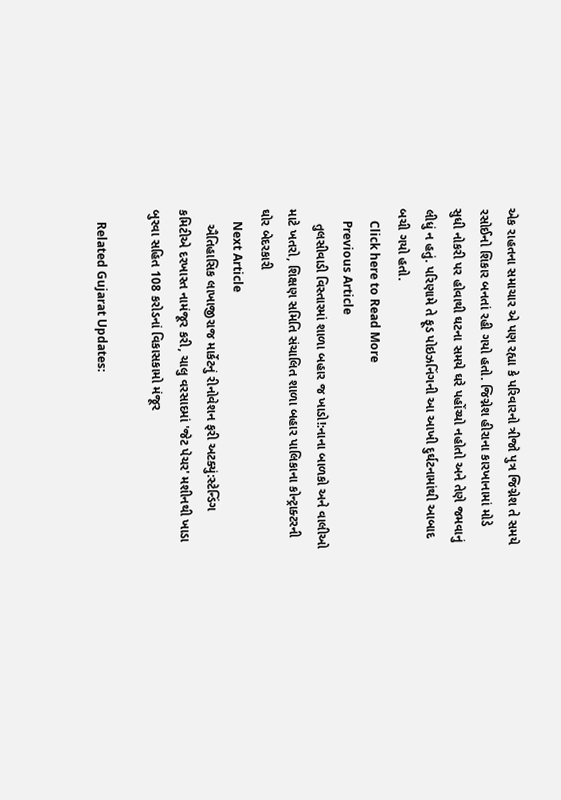એક રાહતના સમાચાર એ પણ રહ્યા કે પરિવારનો ત્રીજો પુત્ર જિગ્નેશ તે સમયે રસોઈનો શિકાર બનતાં રહી ગયો હતો. જિગ્નેશ હીરાના કારખાનામાં મોડે સુધી નોકરી પર હોવાથી ઘટના સમયે ઘરે પહોંચ્યો નહોતો અને તેણે જમવાનું લીધું ન હતું. પરિણામે તે ફૂડ પોઇઝનિંગની આ આખી દુર્ઘટનામાંથી આબાદ બચી ગયો હતો.
    Click here to Read More
    Previous Article
    તુલસીવાડી વિસ્તારમાં શાળા બહાર જ ખાડો!:નાના બાળકો અને વાલીઓ માટે ખતરો, શિક્ષણ સમિતિ સંચાલિત શાળા બહાર પાલિકાના કોન્ટ્રાક્ટરની ઘોર બેદરકારી
    Next Article
    ઐતિહાસિક લાખાજીરાજ માર્કેટનું રીનોવેશન ફરી અટક્યું:સ્ટેન્ડિંગ કમિટીએ દરખાસ્ત નામંજૂર કરી, ચાલુ વરસાદમાં 'જેટ પેચર' મશીનથી ખાડા બુરવા સહિત 108 કરોડનાં વિકાસકામો મંજૂર

    Related Gujarat Updates: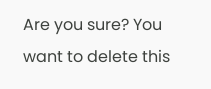Are you sure? You want to delete this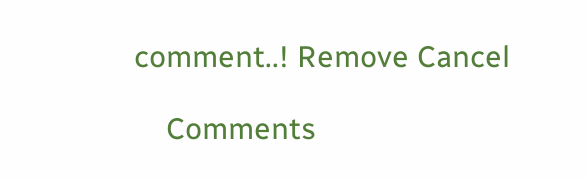comment..! Remove Cancel

    Comments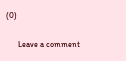(0)

      Leave a comment